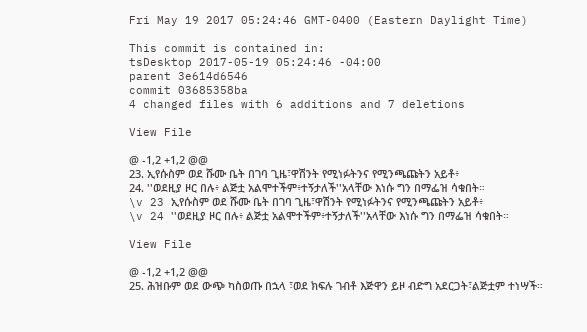Fri May 19 2017 05:24:46 GMT-0400 (Eastern Daylight Time)

This commit is contained in:
tsDesktop 2017-05-19 05:24:46 -04:00
parent 3e614d6546
commit 03685358ba
4 changed files with 6 additions and 7 deletions

View File

@ -1,2 +1,2 @@
23. ኢየሱስም ወደ ሹሙ ቤት በገባ ጊዜ፣ዋሽንት የሚነፉትንና የሚንጫጩትን አይቶ፥
24. ''ወደዚያ ዞር በሉ፥ ልጅቷ አልሞተችም፥ተኝታለች''አላቸው እነሱ ግን በማፌዝ ሳቁበት።
\v 23 ኢየሱስም ወደ ሹሙ ቤት በገባ ጊዜ፣ዋሽንት የሚነፉትንና የሚንጫጩትን አይቶ፥
\v 24 ''ወደዚያ ዞር በሉ፥ ልጅቷ አልሞተችም፥ተኝታለች''አላቸው እነሱ ግን በማፌዝ ሳቁበት።

View File

@ -1,2 +1,2 @@
25. ሕዝቡም ወደ ውጭ ካስወጡ በኋላ ፣ወደ ክፍሉ ገብቶ እጅዋን ይዞ ብድግ አደርጋት፣ልጅቷም ተነሣች።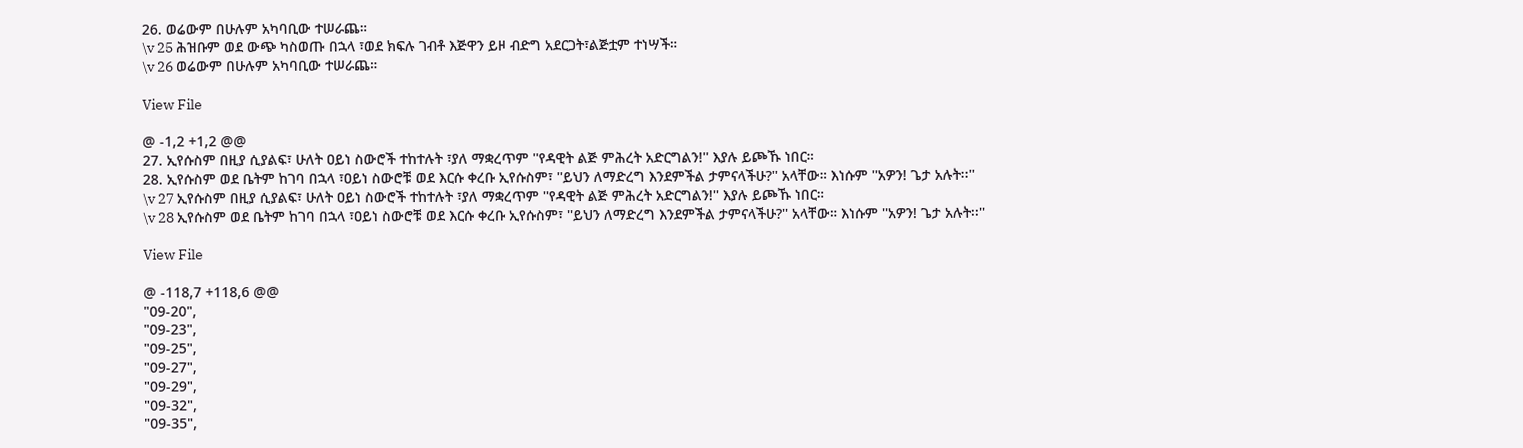26. ወሬውም በሁሉም አካባቢው ተሠራጨ።
\v 25 ሕዝቡም ወደ ውጭ ካስወጡ በኋላ ፣ወደ ክፍሉ ገብቶ እጅዋን ይዞ ብድግ አደርጋት፣ልጅቷም ተነሣች።
\v 26 ወሬውም በሁሉም አካባቢው ተሠራጨ።

View File

@ -1,2 +1,2 @@
27. ኢየሱስም በዚያ ሲያልፍ፣ ሁለት ዐይነ ስውሮች ተከተሉት ፣ያለ ማቋረጥም ''የዳዊት ልጅ ምሕረት አድርግልን!'' እያሉ ይጮኹ ነበር።
28. ኢየሱስም ወደ ቤትም ከገባ በኋላ ፣ዐይነ ስውሮቹ ወደ እርሱ ቀረቡ ኢየሱስም፣ ''ይህን ለማድረግ እንደምችል ታምናላችሁ?'' አላቸው። እነሱም ''አዎን! ጌታ አሉት፡፡''
\v 27 ኢየሱስም በዚያ ሲያልፍ፣ ሁለት ዐይነ ስውሮች ተከተሉት ፣ያለ ማቋረጥም ''የዳዊት ልጅ ምሕረት አድርግልን!'' እያሉ ይጮኹ ነበር።
\v 28 ኢየሱስም ወደ ቤትም ከገባ በኋላ ፣ዐይነ ስውሮቹ ወደ እርሱ ቀረቡ ኢየሱስም፣ ''ይህን ለማድረግ እንደምችል ታምናላችሁ?'' አላቸው። እነሱም ''አዎን! ጌታ አሉት፡፡''

View File

@ -118,7 +118,6 @@
"09-20",
"09-23",
"09-25",
"09-27",
"09-29",
"09-32",
"09-35",